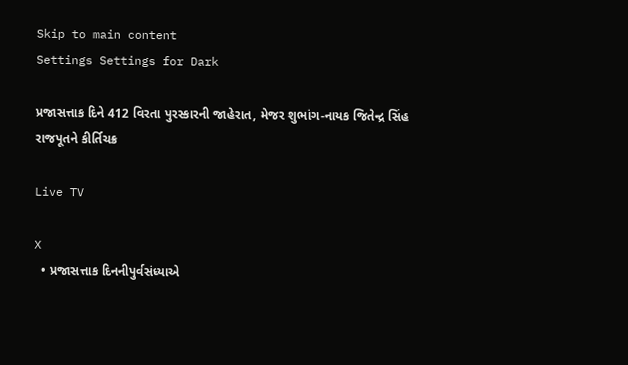Skip to main content
Settings Settings for Dark

પ્રજાસત્તાક દિને 412 વિરતા પુરસ્કારની જાહેરાત, મેજર શુભાંગ-નાયક જિતેન્દ્ર સિંહ રાજપૂતને કીર્તિચક્ર

Live TV

X
  • પ્રજાસત્તાક દિનનીપુર્વસંધ્યાએ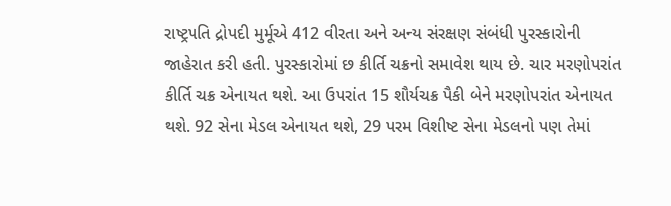રાષ્ટ્રપતિ દ્રોપદી મુર્મૂએ 412 વીરતા અને અન્ય સંરક્ષણ સંબંધી પુરસ્કારોની જાહેરાત કરી હતી. પુરસ્કારોમાં છ કીર્તિ ચક્રનો સમાવેશ થાય છે. ચાર મરણોપરાંત કીર્તિ ચક્ર એનાયત થશે. આ ઉપરાંત 15 શૌર્યચક્ર પૈકી બેને મરણોપરાંત એનાયત થશે. 92 સેના મેડલ એનાયત થશે, 29 પરમ વિશીષ્ટ સેના મેડલનો પણ તેમાં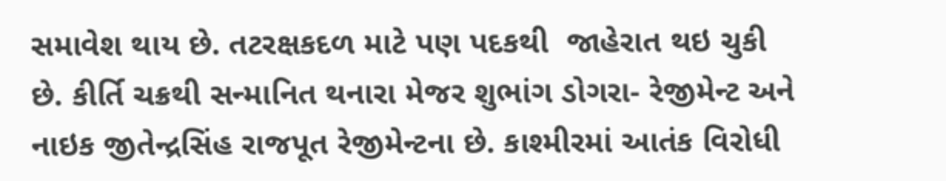સમાવેશ થાય છે. તટરક્ષકદળ માટે પણ પદકથી  જાહેરાત થઇ ચુકી છે. કીર્તિ ચક્રથી સન્માનિત થનારા મેજર શુભાંગ ડોગરા- રેજીમેન્ટ અને નાઇક જીતેન્દ્રસિંહ રાજપૂત રેજીમેન્ટના છે. કાશ્મીરમાં આતંક વિરોધી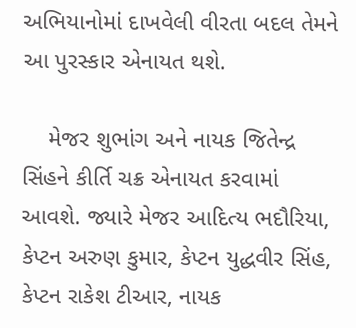અભિયાનોમાં દાખવેલી વીરતા બદલ તેમને આ પુરસ્કાર એનાયત થશે.

    મેજર શુભાંગ અને નાયક જિતેન્દ્ર સિંહને કીર્તિ ચક્ર એનાયત કરવામાં આવશે. જ્યારે મેજર આદિત્ય ભદૌરિયા, કેપ્ટન અરુણ કુમાર, કેપ્ટન યુદ્ધવીર સિંહ, કેપ્ટન રાકેશ ટીઆર, નાયક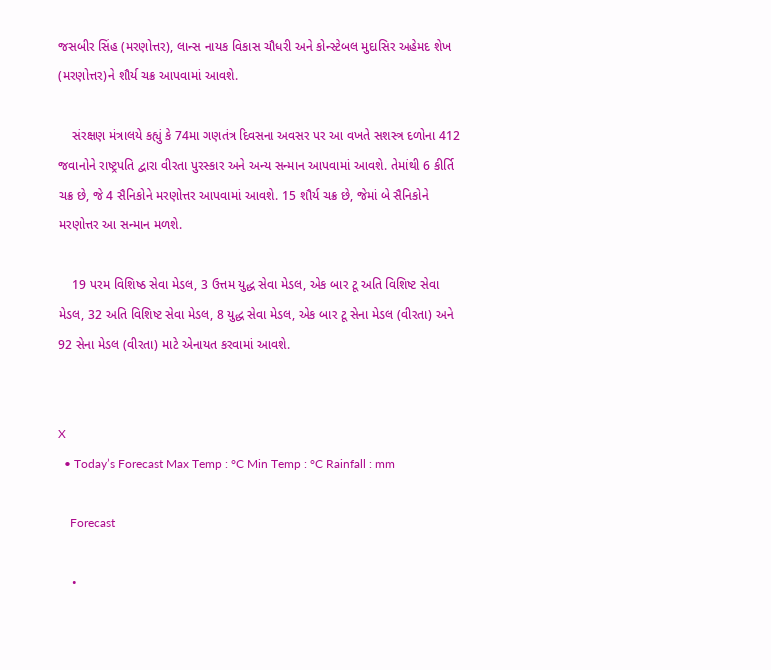જસબીર સિંહ (મરણોત્તર), લાન્સ નાયક વિકાસ ચૌધરી અને કોન્સ્ટેબલ મુદાસિર અહેમદ શેખ (મરણોત્તર)ને શૌર્ય ચક્ર આપવામાં આવશે.

    સંરક્ષણ મંત્રાલયે કહ્યું કે 74મા ગણતંત્ર દિવસના અવસર પર આ વખતે સશસ્ત્ર દળોના 412 જવાનોને રાષ્ટ્રપતિ દ્વારા વીરતા પુરસ્કાર અને અન્ય સન્માન આપવામાં આવશે. તેમાંથી 6 કીર્તિ ચક્ર છે, જે 4 સૈનિકોને મરણોત્તર આપવામાં આવશે. 15 શૌર્ય ચક્ર છે, જેમાં બે સૈનિકોને મરણોત્તર આ સન્માન મળશે.

    19 પરમ વિશિષ્ઠ સેવા મેડલ, 3 ઉત્તમ યુદ્ધ સેવા મેડલ, એક બાર ટૂ અતિ વિશિષ્ટ સેવા મેડલ, 32 અતિ વિશિષ્ટ સેવા મેડલ, 8 યુદ્ધ સેવા મેડલ, એક બાર ટૂ સેના મેડલ (વીરતા) અને 92 સેના મેડલ (વીરતા) માટે એનાયત કરવામાં આવશે.


X
  • Today’s Forecast Max Temp : °C Min Temp : °C Rainfall : mm

    Forecast

    •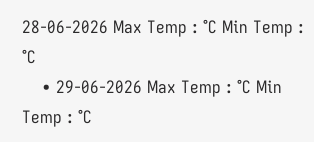28-06-2026 Max Temp : °C Min Temp : °C
    • 29-06-2026 Max Temp : °C Min Temp : °C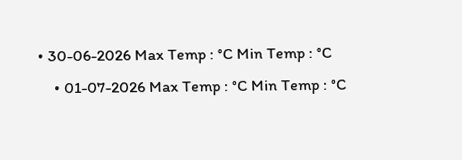• 30-06-2026 Max Temp : °C Min Temp : °C
    • 01-07-2026 Max Temp : °C Min Temp : °C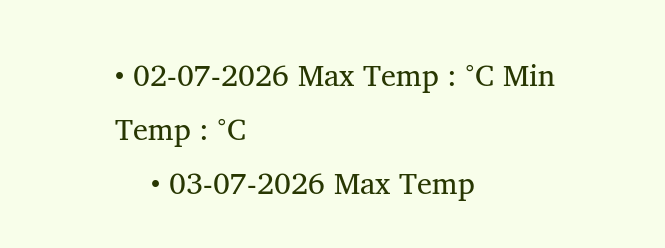• 02-07-2026 Max Temp : °C Min Temp : °C
    • 03-07-2026 Max Temp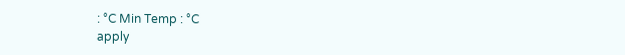: °C Min Temp : °C
apply